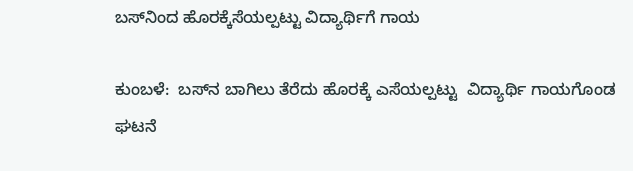ಬಸ್‌ನಿಂದ ಹೊರಕ್ಕೆಸೆಯಲ್ಪಟ್ಟು ವಿದ್ಯಾರ್ಥಿಗೆ ಗಾಯ

ಕುಂಬಳೆ:  ಬಸ್‌ನ ಬಾಗಿಲು ತೆರೆದು ಹೊರಕ್ಕೆ ಎಸೆಯಲ್ಪಟ್ಟು  ವಿದ್ಯಾರ್ಥಿ ಗಾಯಗೊಂಡ ಘಟನೆ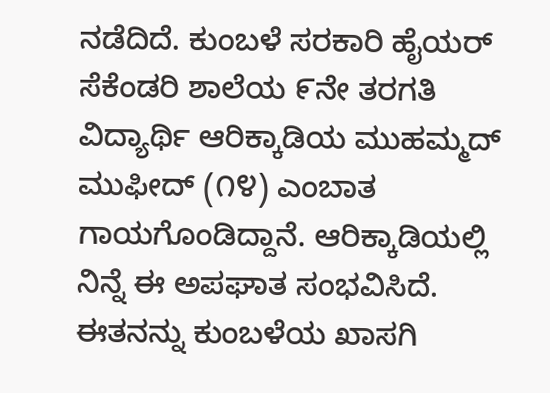ನಡೆದಿದೆ. ಕುಂಬಳೆ ಸರಕಾರಿ ಹೈಯರ್ ಸೆಕೆಂಡರಿ ಶಾಲೆಯ ೯ನೇ ತರಗತಿ ವಿದ್ಯಾರ್ಥಿ ಆರಿಕ್ಕಾಡಿಯ ಮುಹಮ್ಮದ್ ಮುಫೀದ್ (೧೪) ಎಂಬಾತ ಗಾಯಗೊಂಡಿದ್ದಾನೆ. ಆರಿಕ್ಕಾಡಿಯಲ್ಲಿ ನಿನ್ನೆ ಈ ಅಪಘಾತ ಸಂಭವಿಸಿದೆ. ಈತನನ್ನು ಕುಂಬಳೆಯ ಖಾಸಗಿ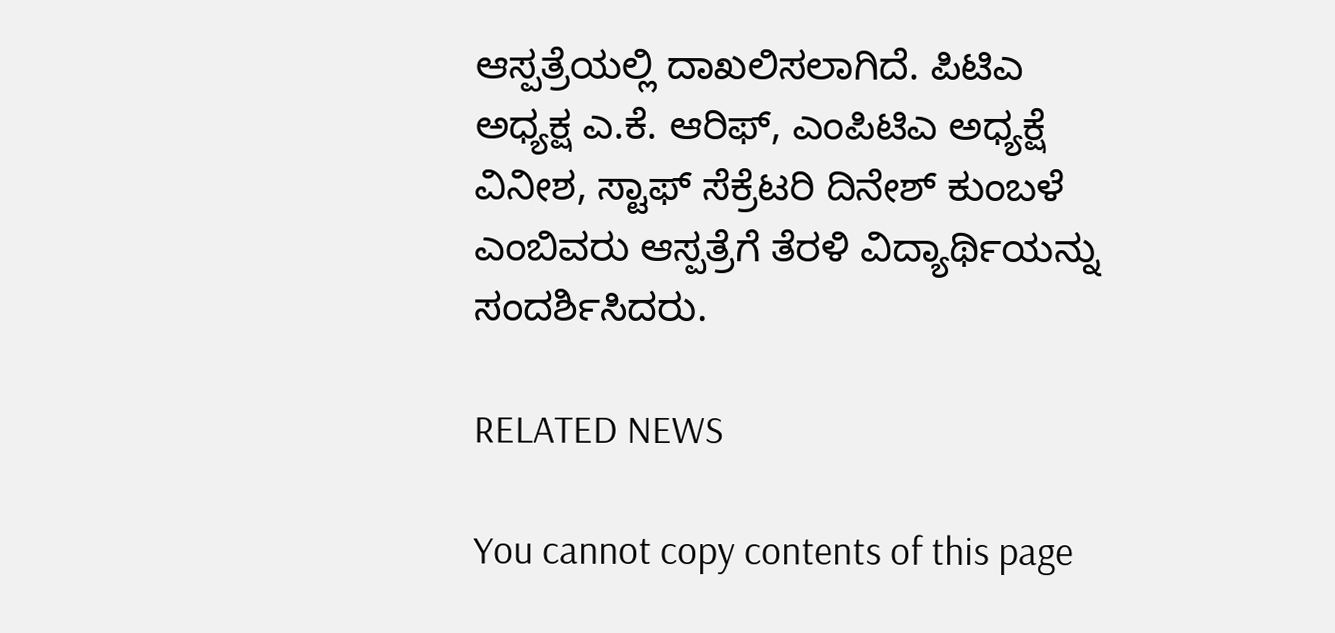ಆಸ್ಪತ್ರೆಯಲ್ಲಿ ದಾಖಲಿಸಲಾಗಿದೆ. ಪಿಟಿಎ ಅಧ್ಯಕ್ಷ ಎ.ಕೆ. ಆರಿಫ್, ಎಂಪಿಟಿಎ ಅಧ್ಯಕ್ಷೆ ವಿನೀಶ, ಸ್ಟಾಫ್ ಸೆಕ್ರೆಟರಿ ದಿನೇಶ್ ಕುಂಬಳೆ ಎಂಬಿವರು ಆಸ್ಪತ್ರೆಗೆ ತೆರಳಿ ವಿದ್ಯಾರ್ಥಿಯನ್ನು ಸಂದರ್ಶಿಸಿದರು.

RELATED NEWS

You cannot copy contents of this page